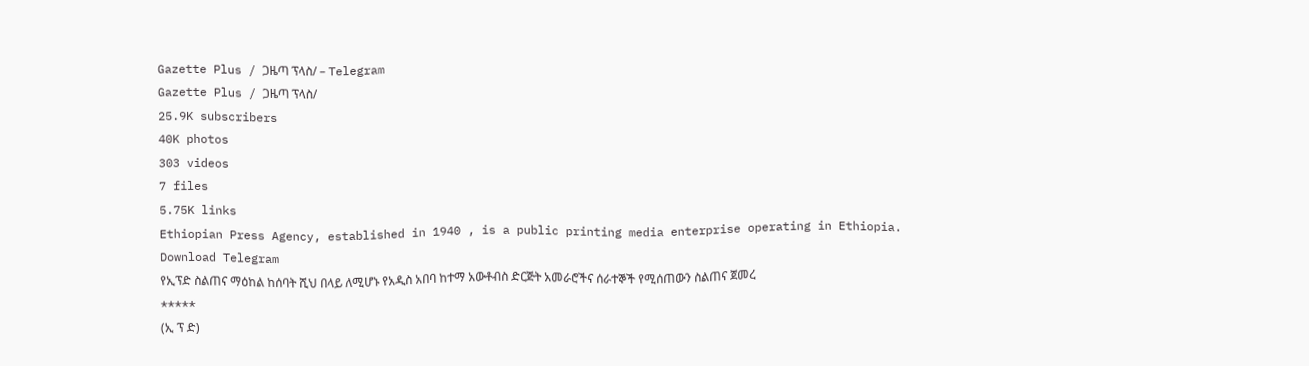Gazette Plus / ጋዜጣ ፕላስ/ – Telegram
Gazette Plus / ጋዜጣ ፕላስ/
25.9K subscribers
40K photos
303 videos
7 files
5.75K links
Ethiopian Press Agency, established in 1940 , is a public printing media enterprise operating in Ethiopia.
Download Telegram
የኢፕድ ስልጠና ማዕከል ከሰባት ሺህ በላይ ለሚሆኑ የአዲስ አበባ ከተማ አውቶብስ ድርጅት አመራሮችና ሰራተኞች የሚሰጠውን ስልጠና ጀመረ
*****
(ኢ ፕ ድ)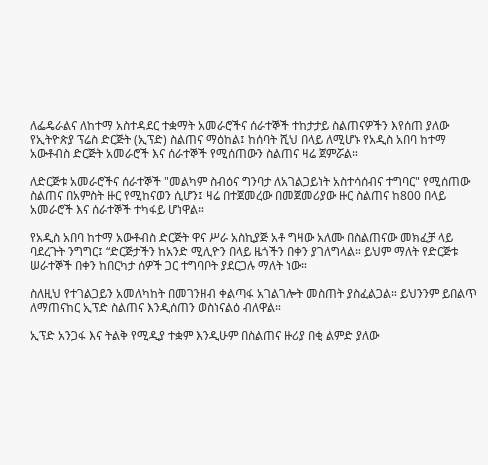ለፌዴራልና ለከተማ አስተዳደር ተቋማት አመራሮችና ሰራተኞች ተከታታይ ስልጠናዎችን እየሰጠ ያለው የኢትዮጵያ ፕሬስ ድርጅት (ኢፕድ) ስልጠና ማዕከል፤ ከሰባት ሺህ በላይ ለሚሆኑ የአዲስ አበባ ከተማ አውቶብስ ድርጅት አመራሮች እና ሰራተኞች የሚሰጠውን ስልጠና ዛሬ ጀምሯል።

ለድርጅቱ አመራሮችና ሰራተኞች "መልካም ስብዕና ግንባታ ለአገልጋይነት አስተሳሰብና ተግባር" የሚሰጠው ስልጠና በአምስት ዙር የሚከናወን ሲሆን፤ ዛሬ በተጀመረው በመጀመሪያው ዙር ስልጠና ከ800 በላይ አመራሮች እና ሰራተኞች ተካፋይ ሆነዋል።

የአዲስ አበባ ከተማ አውቶብስ ድርጅት ዋና ሥራ አስኪያጅ አቶ ግዛው አለሙ በስልጠናው መክፈቻ ላይ ባደረጉት ንግግር፤ “ድርጅታችን ከአንድ ሚሊዮን በላይ ዜጎችን በቀን ያገለግላል። ይህም ማለት የድርጅቱ ሠራተኞች በቀን ከበርካታ ሰዎች ጋር ተግባቦት ያደርጋሉ ማለት ነው።

ስለዚህ የተገልጋይን አመለካከት በመገንዘብ ቀልጣፋ አገልገሎት መስጠት ያስፈልጋል። ይህንንም ይበልጥ ለማጠናከር ኢፕድ ስልጠና እንዲሰጠን ወስነናልዕ ብለዋል።

ኢፕድ አንጋፋ እና ትልቅ የሚዲያ ተቋም እንዲሁም በስልጠና ዙሪያ በቂ ልምድ ያለው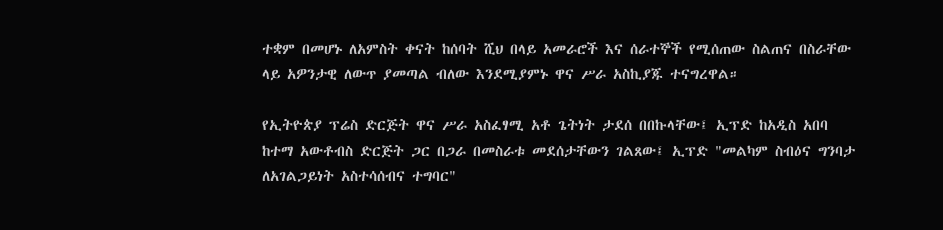ተቋም በመሆኑ ለአምስት ቀናት ከሰባት ሺህ በላይ አመራሮች እና ሰራተኞች የሚሰጠው ስልጠና በስራቸው ላይ አዎንታዊ ለውጥ ያመጣል ብለው እንደሚያምኑ ዋና ሥራ አስኪያጁ ተናግረዋል።

የኢትዮጵያ ፕሬስ ድርጅት ዋና ሥራ አስፈፃሚ አቶ ጌትነት ታደሰ በበኩላቸው፤ ኢፕድ ከአዲስ አበባ ከተማ አውቶብስ ድርጅት ጋር በጋራ በመስራቱ መደሰታቸውን ገልጸው፤ ኢፕድ "መልካም ስብዕና ግንባታ ለአገልጋይነት አስተሳሰብና ተግባር"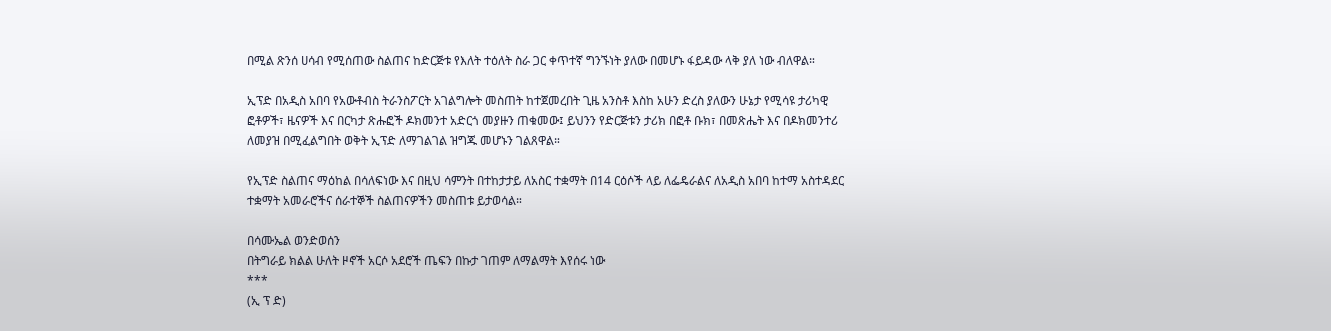በሚል ጽንሰ ሀሳብ የሚሰጠው ስልጠና ከድርጅቱ የእለት ተዕለት ስራ ጋር ቀጥተኛ ግንኙነት ያለው በመሆኑ ፋይዳው ላቅ ያለ ነው ብለዋል።

ኢፕድ በአዲስ አበባ የአውቶብስ ትራንስፖርት አገልግሎት መስጠት ከተጀመረበት ጊዜ አንስቶ እስከ አሁን ድረስ ያለውን ሁኔታ የሚሳዩ ታሪካዊ ፎቶዎች፣ ዜናዎች እና በርካታ ጽሑፎች ዶክመንተ አድርጎ መያዙን ጠቁመው፤ ይህንን የድርጅቱን ታሪክ በፎቶ ቡክ፣ በመጽሔት እና በዶክመንተሪ ለመያዝ በሚፈልግበት ወቅት ኢፕድ ለማገልገል ዝግጁ መሆኑን ገልጸዋል።

የኢፕድ ስልጠና ማዕከል በሳለፍነው እና በዚህ ሳምንት በተከታታይ ለአስር ተቋማት በ14 ርዕሶች ላይ ለፌዴራልና ለአዲስ አበባ ከተማ አስተዳደር ተቋማት አመራሮችና ሰራተኞች ስልጠናዎችን መስጠቱ ይታወሳል።

በሳሙኤል ወንድወሰን
በትግራይ ክልል ሁለት ዞኖች አርሶ አደሮች ጤፍን በኩታ ገጠም ለማልማት እየሰሩ ነው
***
(ኢ ፕ ድ)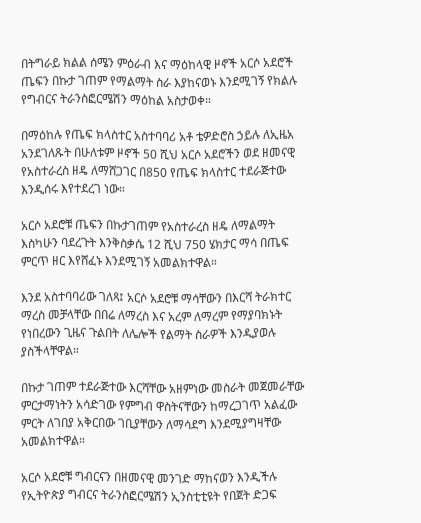በትግራይ ክልል ሰሜን ምዕራብ እና ማዕከላዊ ዞኖች አርሶ አደሮች ጤፍን በኩታ ገጠም የማልማት ስራ እያከናወኑ እንደሚገኝ የክልሉ የግብርና ትራንስፎርሜሽን ማዕከል አስታወቀ።

በማዕከሉ የጤፍ ክላስተር አስተባባሪ አቶ ቴዎድሮስ ኃይሉ ለኢዜአ አንደገለጹት በሁለቱም ዞኖች 50 ሺህ አርሶ አደሮችን ወደ ዘመናዊ የአስተራረስ ዘዴ ለማሸጋገር በ850 የጤፍ ክላስተር ተደራጅተው እንዲሰሩ እየተደረገ ነው።

አርሶ አደሮቹ ጤፍን በኩታገጠም የአስተራረስ ዘዴ ለማልማት እስካሁን ባደረጉት እንቅስቃሴ 12 ሺህ 750 ሄክታር ማሳ በጤፍ ምርጥ ዘር እየሸፈኑ እንደሚገኝ አመልክተዋል።

እንደ አስተባባሪው ገለጻ፤ አርሶ አደሮቹ ማሳቸውን በእርሻ ትራክተር ማረስ መቻላቸው በበሬ ለማረስ እና አረም ለማረም የማያባክኑት የነበረውን ጊዜና ጉልበት ለሌሎች የልማት ስራዎች እንዲያወሉ ያስችላቸዋል።

በኩታ ገጠም ተደራጅተው እርሻቸው አዘምነው መስራት መጀመራቸው ምርታማነትን አሳድገው የምግብ ዋስትናቸውን ከማረጋገጥ አልፈው ምርት ለገበያ አቅርበው ገቢያቸውን ለማሳደግ እንደሚያግዛቸው አመልክተዋል።

አርሶ አደሮቹ ግብርናን በዘመናዊ መንገድ ማከናወን እንዲችሉ የኢትዮጵያ ግብርና ትራንስፎርሜሽን ኢንስቲቲዩት የበጀት ድጋፍ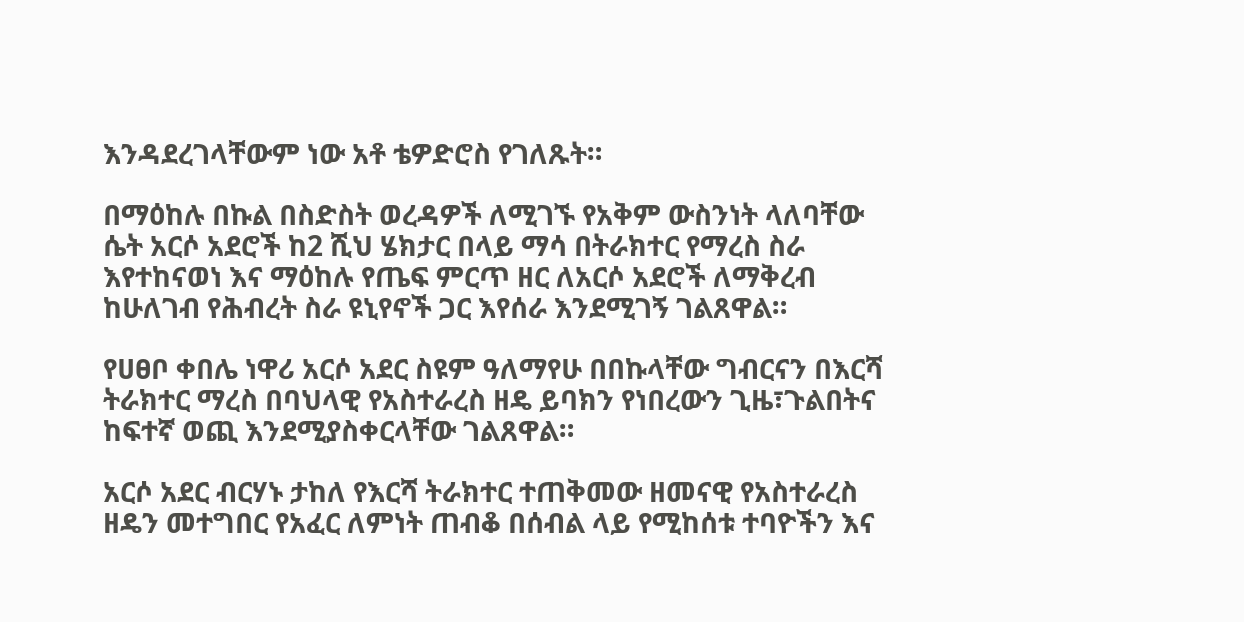እንዳደረገላቸውም ነው አቶ ቴዎድሮስ የገለጹት።

በማዕከሉ በኩል በስድስት ወረዳዎች ለሚገኙ የአቅም ውስንነት ላለባቸው ሴት አርሶ አደሮች ከ2 ሺህ ሄክታር በላይ ማሳ በትራክተር የማረስ ስራ እየተከናወነ እና ማዕከሉ የጤፍ ምርጥ ዘር ለአርሶ አደሮች ለማቅረብ ከሁለገብ የሕብረት ስራ ዩኒየኖች ጋር እየሰራ እንደሚገኝ ገልጸዋል።

የሀፀቦ ቀበሌ ነዋሪ አርሶ አደር ስዩም ዓለማየሁ በበኩላቸው ግብርናን በእርሻ ትራክተር ማረስ በባህላዊ የአስተራረስ ዘዴ ይባክን የነበረውን ጊዜ፣ጉልበትና ከፍተኛ ወጪ እንደሚያስቀርላቸው ገልጸዋል።

አርሶ አደር ብርሃኑ ታከለ የእርሻ ትራክተር ተጠቅመው ዘመናዊ የአስተራረስ ዘዴን መተግበር የአፈር ለምነት ጠብቆ በሰብል ላይ የሚከሰቱ ተባዮችን እና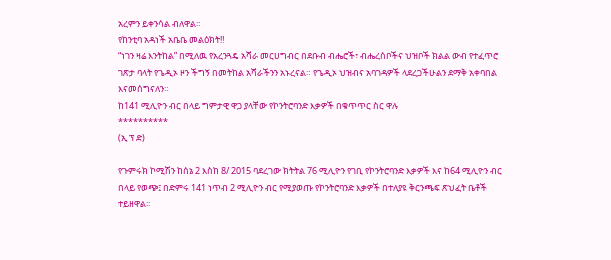አረምን ይቀንሳል ብለዋል።
የከንቲባ አዳነች አቤቤ መልዕክት‼
“ነገን ዛሬ እንትከል” በሚለዉ የአረንጓዴ አሻራ መርሀግብር በደቡብ ብሔሮች፣ ብሔረሰቦችና ህዝቦች ክልል ውብ የተፈጥሮ ገጽታ ባላት የጌዲኦ ዞን ችግኝ በመትከል አሻራችንን አኑረናል። የጌዲኦ ህዝብና አባገዳዎች ላደረጋችሁልን ደማቅ አቀባበል እናመሰግናለን።
ከ141 ሚሊዮን ብር በላይ ግምታዊ ዋጋ ያላቸው የኮንትሮባንድ እቃዎች በቁጥጥር ስር ዋሉ
**********
(ኢ ፕ ድ)

የጉምሩክ ኮሚሽን ከሰኔ 2 እስከ 8/ 2015 ባደረገው ክትትል 76 ሚሊዮን የገቢ የኮንትሮባንድ እቃዎች እና ከ64 ሚሊዮን ብር በላይ የወጭ፤ በድምሩ 141 ነጥብ 2 ሚሊዮን ብር የሚያወጡ የኮንትሮባንድ እቃዎች በተለያዩ ቅርንጫፍ ጽህፈት ቤቶች ተይዘዋል፡፡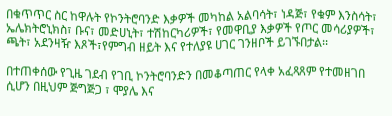በቁጥጥር ስር ከዋሉት የኮንትሮባንድ እቃዎች መካከል አልባሳት፣ ነዳጅ፣ የቁም እንስሳት፣ ኤሌክትሮኒክስ፣ ቡና፣ መድሀኒት፣ ተሽከርካሪዎች፣ የመዋቢያ እቃዎች የጦር መሳሪያዎች፣ ጫት፣ አደንዛዥ እጾች፣የምግብ ዘይት እና የተለያዩ ሀገር ገንዘቦች ይገኙበታል፡፡

በተጠቀሰው የጊዜ ገደብ የገቢ ኮንትሮባንድን በመቆጣጠር የላቀ አፈጻጸም የተመዘገበ ሲሆን በዚህም ጅግጅጋ ፣ ሞያሌ እና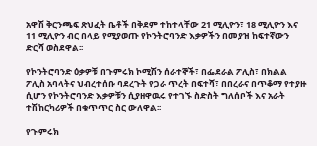አዋሽ ቅርንጫፍ ጽህፈት ቤቶች በቅደም ተከተላቸው 21 ሚሊዮን፣ 18 ሚሊዮን እና 11 ሚሊዮን ብር በላይ የሚያወጡ የኮንትሮባንድ እቃዎችን በመያዝ ከፍተኛውን ድርሻ ወስደዋል፡፡

የኮንትሮባንድ ዕቃዎቹ በጉምሩክ ኮሚሽን ሰራተኞች፣ በፌደራል ፖሊስ፣ በክልል ፖሊስ አባላትና ህብረተሰቡ ባደረጉት የጋራ ጥረት በፍተሻ፣ በበረራና በጥቆማ የተያዙ ሲሆን የኮንትሮባንድ እቃዎቹን ሲያዘዋዉሩ የተገኙ ስድስት ግለሰቦች እና አራት ተሽከርካሪዎች በቁጥጥር ስር ውለዋል፡፡

የጉምሩክ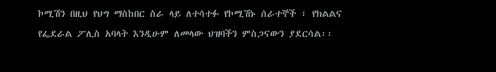ኮሚሽን በዚህ የህግ ማስከበር ስራ ላይ ለተሳተፉ የኮሚሽኑ ሰራተኞች ፣ የክልልና የፌደራል ፖሊስ አባላት እንዲሁም ለመላው ህዝባችን ምስጋናውን ያደርሳል፡፡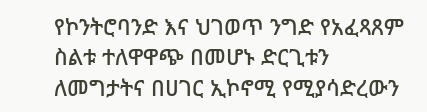የኮንትሮባንድ እና ህገወጥ ንግድ የአፈጻጸም ስልቱ ተለዋዋጭ በመሆኑ ድርጊቱን ለመግታትና በሀገር ኢኮኖሚ የሚያሳድረውን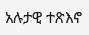አሉታዊ ተጽእኖ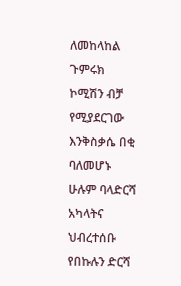ለመከላከል ጉምሩክ ኮሚሽን ብቻ የሚያደርገው እንቅስቃሴ በቂ ባለመሆኑ ሁሉም ባላድርሻ አካላትና ህብረተሰቡ የበኩሉን ድርሻ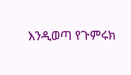እንዲወጣ የጉምሩክ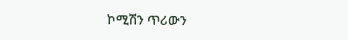ኮሚሽን ጥሪውን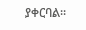ያቀርባል፡፡